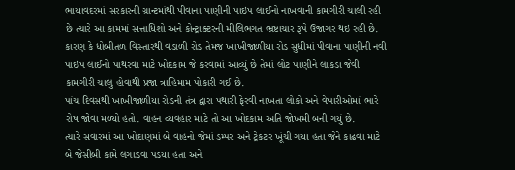ભાયાવદરમાં સરકારની ગ્રાન્ટમાંથી પીવાના પાણીની પાઇપ લાઈનો નાખવાની કામગીરી ચાલી રહી છે ત્યારે આ કામમાં સત્તાધિશો અને કોન્ટ્રાક્ટરની મીલિભગત ભ્રષ્ટાચાર રૂપે ઉજાગર થઇ રહી છે.
કારણ કે ધોબીતળ વિસ્તારથી વડાળી રોડ તેમજ ખાખીજાળીયા રોડ સુધીમાં પીવાના પાણીની નવી પાઇપ લાઈનો પાથરવા માટે ખોદકામ જે કરવામાં આવ્યું છે તેમાં લોટ પાણીને લાકડા જેવી કામગીરી ચાલુ હોવાથી પ્રજા ત્રાહિમામ પોકારી ગઈ છે.
પાંચ દિવસથી ખાખીજાળીયા રોડની તંત્ર દ્વારા પથારી ફેરવી નાખતા લોકો અને વેપારીઓમાં ભારે રોષ જોવા મળ્યો હતો. વાહન વ્યવહાર માટે તો આ ખોદકામ અતિ જોખમી બની ગયું છે.
ત્યારે સવારમાં આ ખોદાણમાં બે વાહનો જેમાં ડમ્પર અને ટ્રેકટર ખૂંચી ગયા હતા જેને કાઢવા માટે બે જેસીબી કામે લગાડવા પડયા હતા અને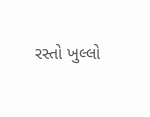રસ્તો ખુલ્લો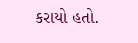કરાયો હતો.